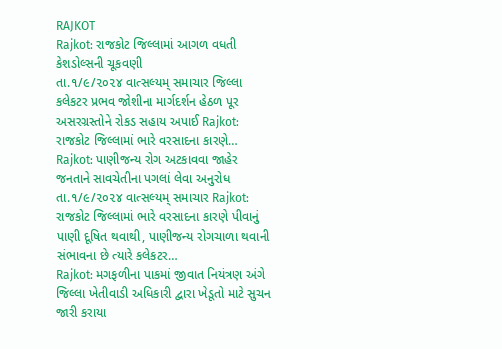RAJKOT
Rajkot: રાજકોટ જિલ્લામાં આગળ વધતી કેશડોલ્સની ચૂકવણી
તા.૧/૯/૨૦૨૪ વાત્સલ્યમ્ સમાચાર જિલ્લા કલેકટર પ્રભવ જોશીના માર્ગદર્શન હેઠળ પૂર અસરગ્રસ્તોને રોકડ સહાય અપાઈ Rajkot: રાજકોટ જિલ્લામાં ભારે વરસાદના કારણે…
Rajkot: પાણીજન્ય રોગ અટકાવવા જાહેર જનતાને સાવચેતીના પગલાં લેવા અનુરોધ
તા.૧/૯/૨૦૨૪ વાત્સલ્યમ્ સમાચાર Rajkot: રાજકોટ જિલ્લામાં ભારે વરસાદના કારણે પીવાનું પાણી દૂષિત થવાથી, પાણીજન્ય રોગચાળા થવાની સંભાવના છે ત્યારે કલેકટર…
Rajkot: મગફળીના પાકમાં જીવાત નિયંત્રણ અંગે જિલ્લા ખેતીવાડી અધિકારી દ્વારા ખેડૂતો માટે સુચન જારી કરાયા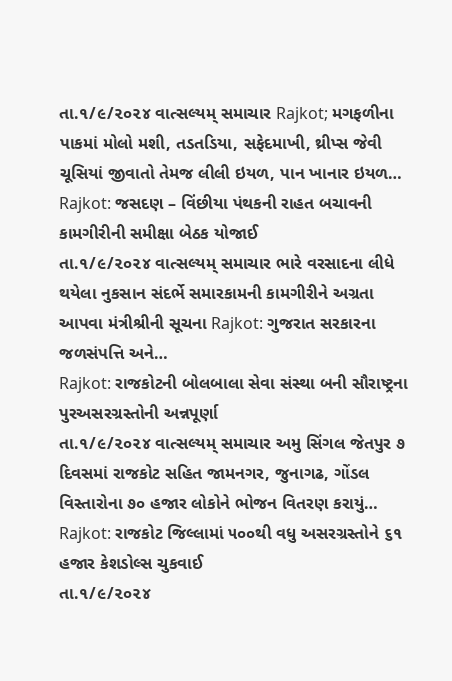તા.૧/૯/૨૦૨૪ વાત્સલ્યમ્ સમાચાર Rajkot; મગફળીના પાકમાં મોલો મશી, તડતડિયા, સફેદમાખી, થ્રીપ્સ જેવી ચૂસિયાં જીવાતો તેમજ લીલી ઇયળ, પાન ખાનાર ઇયળ…
Rajkot: જસદણ – વિંછીયા પંથકની રાહત બચાવની કામગીરીની સમીક્ષા બેઠક યોજાઈ
તા.૧/૯/૨૦૨૪ વાત્સલ્યમ્ સમાચાર ભારે વરસાદના લીધે થયેલા નુકસાન સંદર્ભે સમારકામની કામગીરીને અગ્રતા આપવા મંત્રીશ્રીની સૂચના Rajkot: ગુજરાત સરકારના જળસંપત્તિ અને…
Rajkot: રાજકોટની બોલબાલા સેવા સંસ્થા બની સૌરાષ્ટ્રના પુરઅસરગ્રસ્તોની અન્નપૂર્ણા
તા.૧/૯/૨૦૨૪ વાત્સલ્યમ્ સમાચાર અમુ સિંગલ જેતપુર ૭ દિવસમાં રાજકોટ સહિત જામનગર, જુનાગઢ, ગોંડલ વિસ્તારોના ૭૦ હજાર લોકોને ભોજન વિતરણ કરાયું…
Rajkot: રાજકોટ જિલ્લામાં ૫૦૦થી વધુ અસરગ્રસ્તોને ૬૧ હજાર કેશડોલ્સ ચુકવાઈ
તા.૧/૯/૨૦૨૪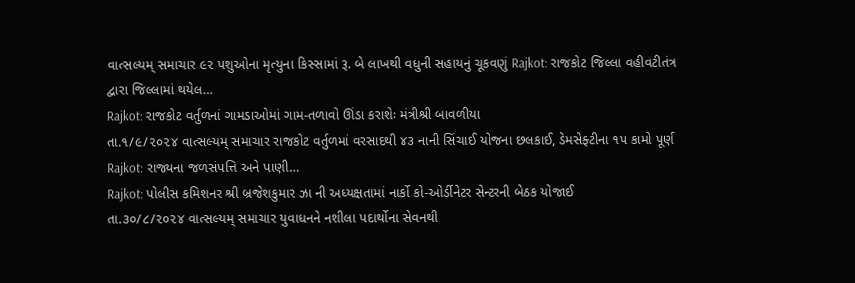વાત્સલ્યમ્ સમાચાર ૯૨ પશુઓના મૃત્યુના કિસ્સામાં રૂ. બે લાખથી વધુની સહાયનું ચૂકવણું Rajkot: રાજકોટ જિલ્લા વહીવટીતંત્ર દ્વારા જિલ્લામાં થયેલ…
Rajkot: રાજકોટ વર્તુળનાં ગામડાઓમાં ગામ-તળાવો ઊંડા કરાશેઃ મંત્રીશ્રી બાવળીયા
તા.૧/૯/૨૦૨૪ વાત્સલ્યમ્ સમાચાર રાજકોટ વર્તુળમાં વરસાદથી ૪૩ નાની સિંચાઈ યોજના છલકાઈ, ડેમસેફ્ટીના ૧૫ કામો પૂર્ણ Rajkot: રાજ્યના જળસંપત્તિ અને પાણી…
Rajkot: પોલીસ કમિશનર શ્રી બ્રજેશકુમાર ઝા ની અધ્યક્ષતામાં નાર્કો કો-ઓર્ડીનેટર સેન્ટરની બેઠક યોજાઈ
તા.૩૦/૮/૨૦૨૪ વાત્સલ્યમ્ સમાચાર યુવાધનને નશીલા પદાર્થોના સેવનથી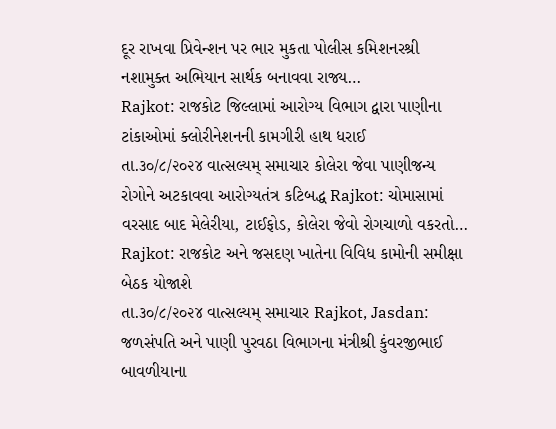દૂર રાખવા પ્રિવેન્શન પર ભાર મુકતા પોલીસ કમિશનરશ્રી નશામુક્ત અભિયાન સાર્થક બનાવવા રાજ્ય…
Rajkot: રાજકોટ જિલ્લામાં આરોગ્ય વિભાગ દ્વારા પાણીના ટાંકાઓમાં ક્લોરીનેશનની કામગીરી હાથ ધરાઈ
તા.૩૦/૮/૨૦૨૪ વાત્સલ્યમ્ સમાચાર કોલેરા જેવા પાણીજન્ય રોગોને અટકાવવા આરોગ્યતંત્ર કટિબદ્ધ Rajkot: ચોમાસામાં વરસાદ બાદ મેલેરીયા, ટાઈફોડ, કોલેરા જેવો રોગચાળો વકરતો…
Rajkot: રાજકોટ અને જસદણ ખાતેના વિવિધ કામોની સમીક્ષા બેઠક યોજાશે
તા.૩૦/૮/૨૦૨૪ વાત્સલ્યમ્ સમાચાર Rajkot, Jasdan: જળસંપતિ અને પાણી પુરવઠા વિભાગના મંત્રીશ્રી કુંવરજીભાઈ બાવળીયાના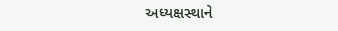અધ્યક્ષસ્થાને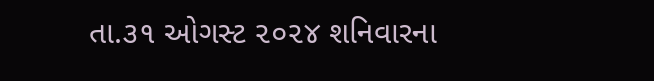તા.૩૧ ઓગસ્ટ ૨૦૨૪ શનિવારના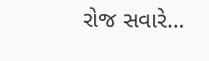રોજ સવારે…